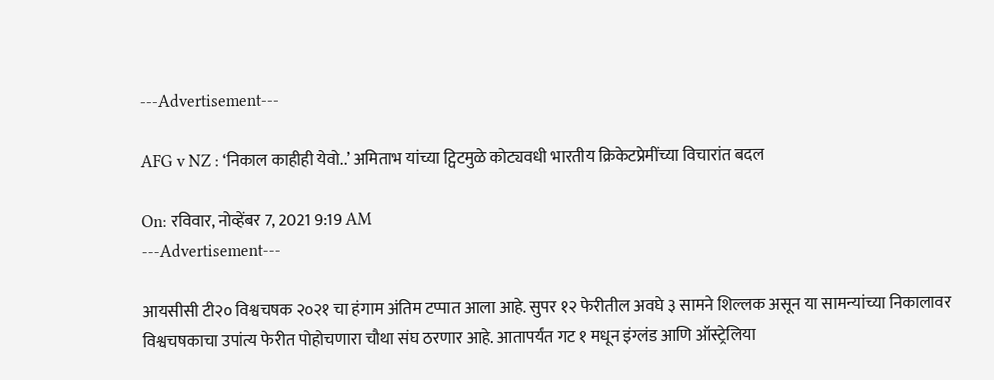---Advertisement---

AFG v NZ : ‘निकाल काहीही येवो..’ अमिताभ यांच्या ट्विटमुळे कोट्यवधी भारतीय क्रिकेटप्रेमींच्या विचारांत बदल

On: रविवार, नोव्हेंबर 7, 2021 9:19 AM
---Advertisement---

आयसीसी टी२० विश्वचषक २०२१ चा हंगाम अंतिम टप्पात आला आहे. सुपर १२ फेरीतील अवघे ३ सामने शिल्लक असून या सामन्यांच्या निकालावर विश्वचषकाचा उपांत्य फेरीत पोहोचणारा चौथा संघ ठरणार आहे. आतापर्यंत गट १ मधून इंग्लंड आणि ऑस्ट्रेलिया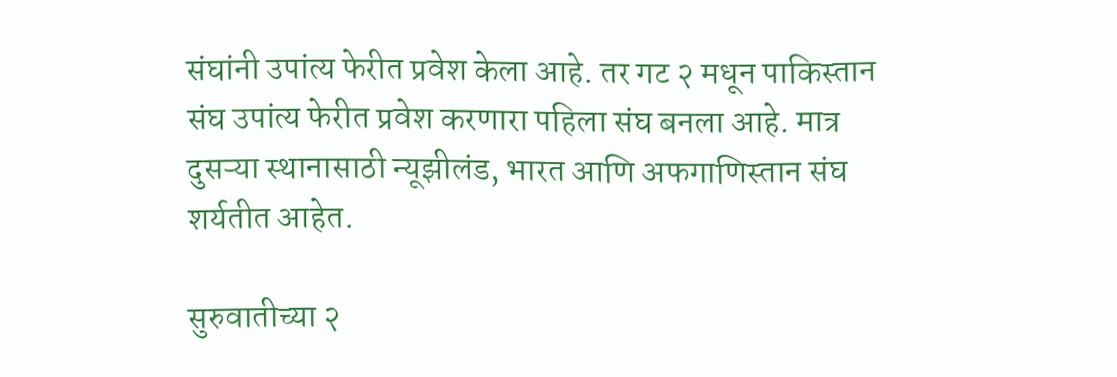संघांनी उपांत्य फेरीत प्रवेश केला आहे. तर गट २ मधून पाकिस्तान संघ उपांत्य फेरीत प्रवेश करणारा पहिला संघ बनला आहे. मात्र दुसऱ्या स्थानासाठी न्यूझीलंड, भारत आणि अफगाणिस्तान संघ शर्यतीत आहेत.

सुरुवातीच्या २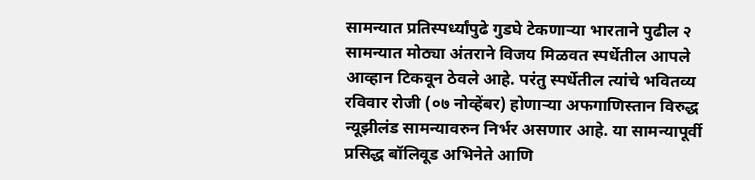सामन्यात प्रतिस्पर्ध्यांपुढे गुडघे टेकणाऱ्या भारताने पुढील २ सामन्यात मोठ्या अंतराने विजय मिळवत स्पर्धेतील आपले आव्हान टिकवून ठेवले आहे. परंतु स्पर्धेतील त्यांचे भवितव्य रविवार रोजी (०७ नोव्हेंबर) होणाऱ्या अफगाणिस्तान विरुद्ध न्यूझीलंड सामन्यावरुन निर्भर असणार आहे. या सामन्यापूर्वी प्रसिद्ध बॉलिवूड अभिनेते आणि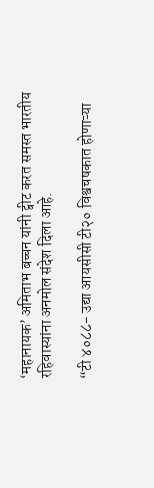‘महानायक’ अमिताभ बच्चन यांनी ट्वीट करत समस्त भारतीय रहिवास्यांना अनमोल संदेश दिला आहे.

“टी ४०८८- उद्या आयसीसी टी२० विश्वचषकात होणाऱ्या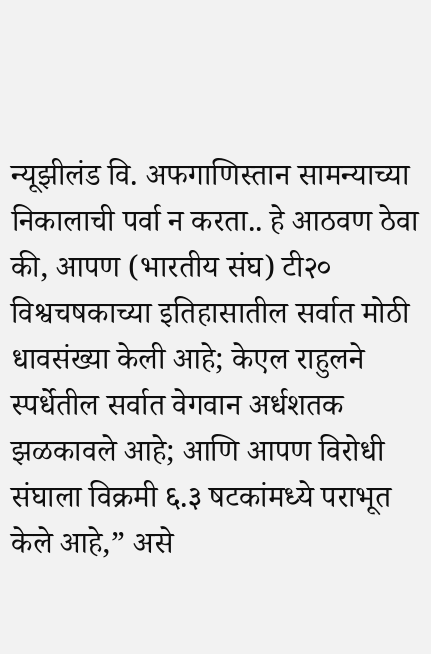न्यूझीलंड वि. अफगाणिस्तान सामन्याच्या निकालाची पर्वा न करता.. हे आठवण ठेवा की, आपण (भारतीय संघ) टी२० विश्वचषकाच्या इतिहासातील सर्वात मोठी धावसंख्या केली आहे; केएल राहुलने स्पर्धेतील सर्वात वेगवान अर्धशतक झळकावले आहे; आणि आपण विरोधी संघाला विक्रमी ६.३ षटकांमध्ये पराभूत केले आहे,” असे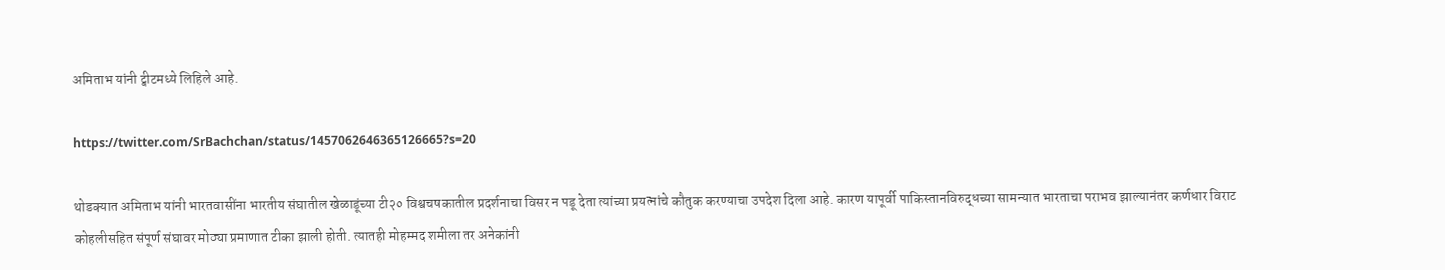अमिताभ यांनी ट्वीटमध्ये लिहिले आहे.

https://twitter.com/SrBachchan/status/1457062646365126665?s=20

थोडक्यात अमिताभ यांनी भारतवासींना भारतीय संघातील खेळाडूंच्या टी२० विश्वचषकातील प्रदर्शनाचा विसर न पडू देता त्यांच्या प्रयत्नांचे कौतुक करण्याचा उपदेश दिला आहे. कारण यापूर्वी पाकिस्तानविरुद्धच्या सामन्यात भारताचा पराभव झाल्यानंतर कर्णधार विराट कोहलीसहित संपूर्ण संघावर मोठ्या प्रमाणात टीका झाली होती. त्यातही मोहम्मद शमीला तर अनेकांनी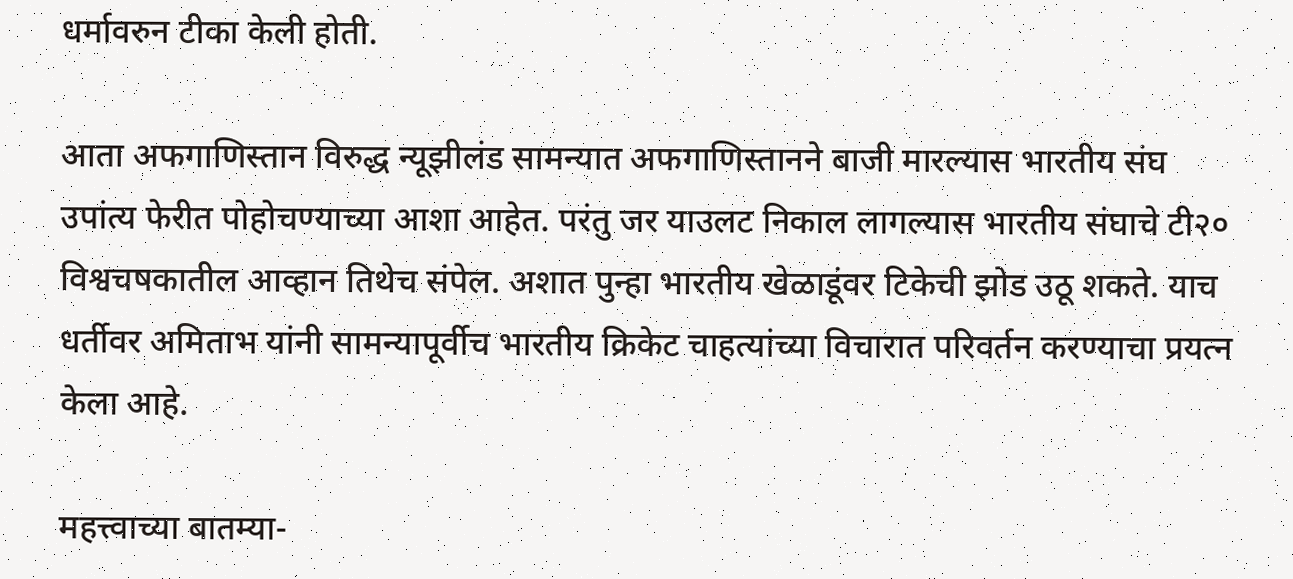धर्मावरुन टीका केली होती.

आता अफगाणिस्तान विरुद्ध न्यूझीलंड सामन्यात अफगाणिस्तानने बाजी मारल्यास भारतीय संघ उपांत्य फेरीत पोहोचण्याच्या आशा आहेत. परंतु जर याउलट निकाल लागल्यास भारतीय संघाचे टी२० विश्वचषकातील आव्हान तिथेच संपेल. अशात पुन्हा भारतीय खेळाडूंवर टिकेची झोड उठू शकते. याच धर्तीवर अमिताभ यांनी सामन्यापूर्वीच भारतीय क्रिकेट चाहत्यांच्या विचारात परिवर्तन करण्याचा प्रयत्न केला आहे.

महत्त्वाच्या बातम्या-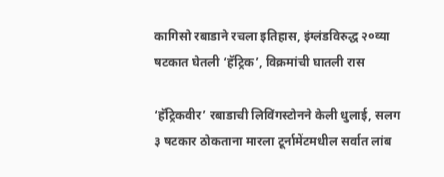कागिसो रबाडाने रचला इतिहास, इंग्लंडविरुद्ध २०व्या षटकात घेतली ‘हॅट्रिक’, विक्रमांची घातली रास

‘हॅट्रिकवीर’ रबाडाची लिविंगस्टोनने केली धुलाई, सलग ३ षटकार ठोकताना मारला टूर्नामेंटमधील सर्वात लांब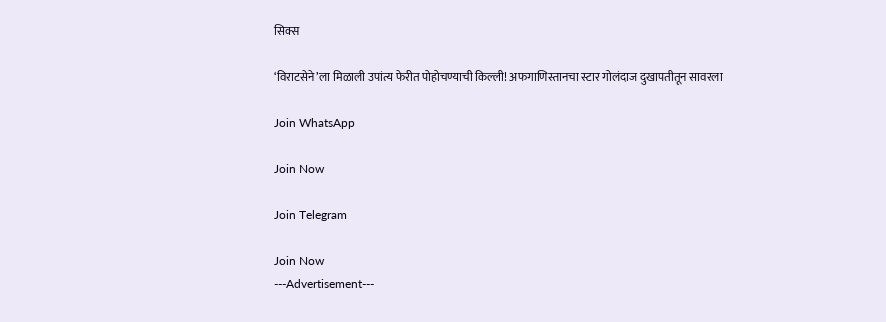सिक्स

‘विराटसेने’ला मिळाली उपांत्य फेरीत पोहोचण्याची किल्ली! अफगाणिस्तानचा स्टार गोलंदाज दुखापतीतून सावरला

Join WhatsApp

Join Now

Join Telegram

Join Now
---Advertisement---